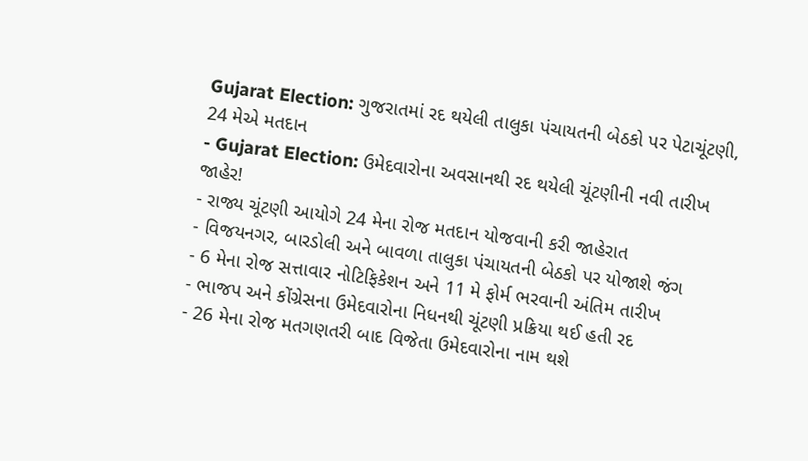Gujarat Election: ગુજરાતમાં રદ થયેલી તાલુકા પંચાયતની બેઠકો પર પેટાચૂંટણી, 24 મેએ મતદાન
- Gujarat Election: ઉમેદવારોના અવસાનથી રદ થયેલી ચૂંટણીની નવી તારીખ જાહેર!
- રાજ્ય ચૂંટણી આયોગે 24 મેના રોજ મતદાન યોજવાની કરી જાહેરાત
- વિજયનગર, બારડોલી અને બાવળા તાલુકા પંચાયતની બેઠકો પર યોજાશે જંગ
- 6 મેના રોજ સત્તાવાર નોટિફિકેશન અને 11 મે ફોર્મ ભરવાની અંતિમ તારીખ
- ભાજપ અને કોંગ્રેસના ઉમેદવારોના નિધનથી ચૂંટણી પ્રક્રિયા થઈ હતી રદ
- 26 મેના રોજ મતગણતરી બાદ વિજેતા ઉમેદવારોના નામ થશે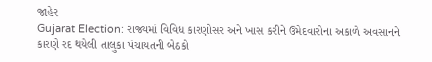જાહેર
Gujarat Election: રાજ્યમાં વિવિધ કારણોસર અને ખાસ કરીને ઉમેદવારોના અકાળે અવસાનને કારણે રદ થયેલી તાલુકા પંચાયતની બેઠકો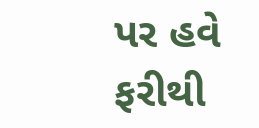પર હવે ફરીથી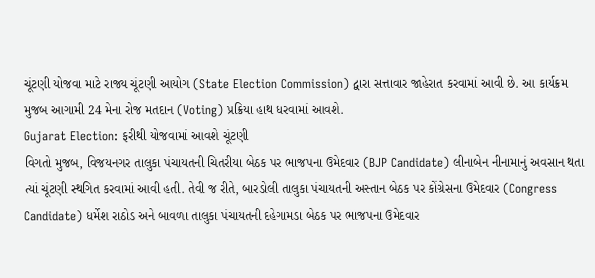ચૂંટણી યોજવા માટે રાજ્ય ચૂંટણી આયોગ (State Election Commission) દ્વારા સત્તાવાર જાહેરાત કરવામાં આવી છે. આ કાર્યક્રમ મુજબ આગામી 24 મેના રોજ મતદાન (Voting) પ્રક્રિયા હાથ ધરવામાં આવશે.
Gujarat Election: ફરીથી યોજવામાં આવશે ચૂંટણી
વિગતો મુજબ, વિજયનગર તાલુકા પંચાયતની ચિતરીયા બેઠક પર ભાજપના ઉમેદવાર (BJP Candidate) લીનાબેન નીનામાનું અવસાન થતા ત્યાં ચૂંટણી સ્થગિત કરવામાં આવી હતી. તેવી જ રીતે, બારડોલી તાલુકા પંચાયતની અસ્તાન બેઠક પર કોંગ્રેસના ઉમેદવાર (Congress Candidate) ધર્મેશ રાઠોડ અને બાવળા તાલુકા પંચાયતની દહેગામડા બેઠક પર ભાજપના ઉમેદવાર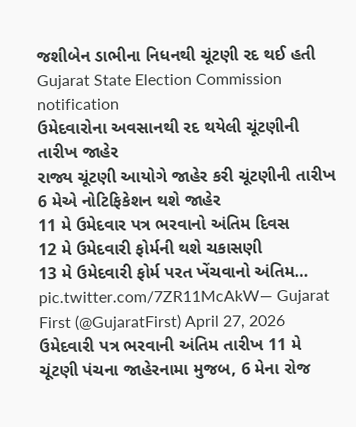જશીબેન ડાભીના નિધનથી ચૂંટણી રદ થઈ હતી
Gujarat State Election Commission notification
ઉમેદવારોના અવસાનથી રદ થયેલી ચૂંટણીની તારીખ જાહેર
રાજ્ય ચૂંટણી આયોગે જાહેર કરી ચૂંટણીની તારીખ
6 મેએ નોટિફિકેશન થશે જાહેર
11 મે ઉમેદવાર પત્ર ભરવાનો અંતિમ દિવસ
12 મે ઉમેદવારી ફોર્મની થશે ચકાસણી
13 મે ઉમેદવારી ફોર્મ પરત ખેંચવાનો અંતિમ… pic.twitter.com/7ZR11McAkW— Gujarat First (@GujaratFirst) April 27, 2026
ઉમેદવારી પત્ર ભરવાની અંતિમ તારીખ 11 મે
ચૂંટણી પંચના જાહેરનામા મુજબ, 6 મેના રોજ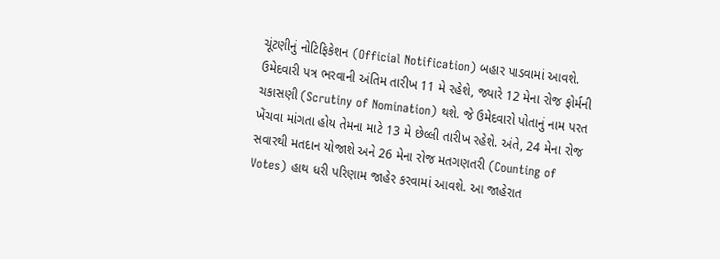ચૂંટણીનું નોટિફિકેશન (Official Notification) બહાર પાડવામાં આવશે. ઉમેદવારી પત્ર ભરવાની અંતિમ તારીખ 11 મે રહેશે, જ્યારે 12 મેના રોજ ફોર્મની ચકાસણી (Scrutiny of Nomination) થશે. જે ઉમેદવારો પોતાનું નામ પરત ખેંચવા માંગતા હોય તેમના માટે 13 મે છેલ્લી તારીખ રહેશે. અંતે, 24 મેના રોજ સવારથી મતદાન યોજાશે અને 26 મેના રોજ મતગણતરી (Counting of Votes) હાથ ધરી પરિણામ જાહેર કરવામાં આવશે. આ જાહેરાત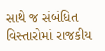સાથે જ સંબંધિત વિસ્તારોમાં રાજકીય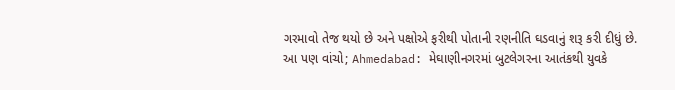ગરમાવો તેજ થયો છે અને પક્ષોએ ફરીથી પોતાની રણનીતિ ઘડવાનું શરૂ કરી દીધું છે.
આ પણ વાંચો; Ahmedabad: મેઘાણીનગરમાં બુટલેગરના આતંકથી યુવકે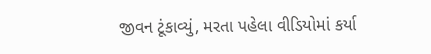જીવન ટૂંકાવ્યું, મરતા પહેલા વીડિયોમાં કર્યા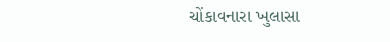ચોંકાવનારા ખુલાસા